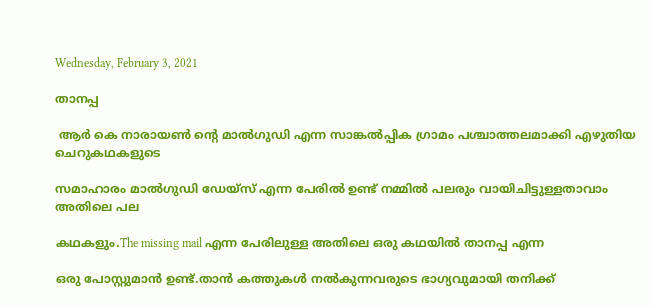Wednesday, February 3, 2021

താനപ്പ

 ആര്‍ കെ നാരായണ്‍ ന്‍റെ മാല്‍ഗുഡി എന്ന സാങ്കല്‍പ്പിക ഗ്രാമം പശ്ചാത്തലമാക്കി എഴുതിയ ചെറുകഥകളുടെ

സമാഹാരം മാല്‍ഗുഡി ഡേയ്സ് എന്ന പേരില്‍ ഉണ്ട് നമ്മില്‍ പലരും വായിചിട്ടുള്ളതാവാം അതിലെ പല

കഥകളും.The missing mail എന്ന പേരിലുള്ള അതിലെ ഒരു കഥയില്‍ താനപ്പ എന്ന

ഒരു പോസ്റ്റുമാന്‍ ഉണ്ട്.താന്‍ കത്തുകള്‍ നല്‍കുന്നവരുടെ ഭാഗ്യവുമായി തനിക്ക്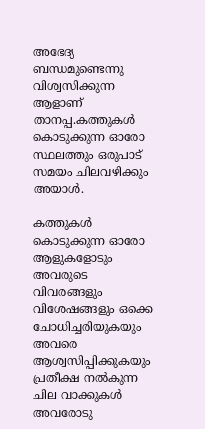അഭേദ്യ ബന്ധമുണ്ടെന്നു വിശ്വസിക്കുന്ന ആളാണ്‌ താനപ്പ.കത്തുകള്‍ കൊടുക്കുന്ന ഓരോ സ്ഥലത്തും ഒരുപാട് സമയം ചിലവഴിക്കും അയാള്‍.

കത്തുകള്‍ കൊടുക്കുന്ന ഓരോ ആളുകളോടും അവരുടെ വിവരങ്ങളും വിശേഷങ്ങളും ഒക്കെ ചോധിച്ചരിയുകയും അവരെ ആശ്വസിപ്പിക്കുകയും പ്രതീക്ഷ നല്‍കുന്ന ചില വാക്കുകള്‍ അവരോടു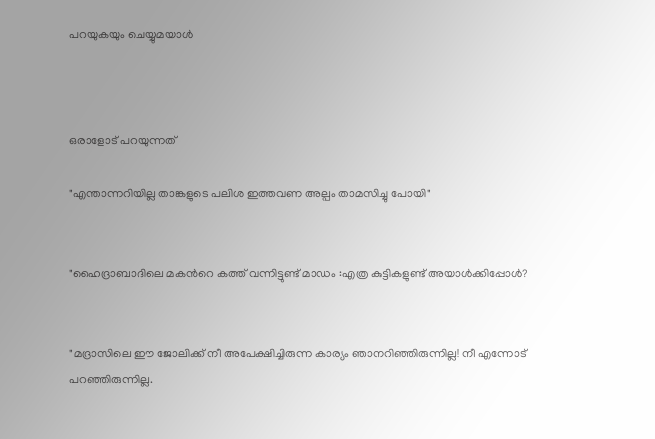പറയുകയും ചെയ്യുമയാള്‍



ഒരാളോട് പറയുന്നത്

"എന്താന്നറിയില്ല താങ്കളുടെ പലിശ ഇത്തവണ അല്പം താമസിച്ചു പോയി"


"ഹൈദ്രാബാദിലെ മകന്‍റെ കത്ത് വന്നിട്ടുണ്ട് മാഡം :എത്ര കുട്ടികളുണ്ട് അയാള്‍ക്കിപ്പോള്‍?


"മദ്രാസിലെ ഈ ജോലിക്ക് നീ അപേക്ഷിച്ചിരുന്ന കാര്യം ഞാനറിഞ്ഞിരുന്നില്ല! നീ എന്നോട് പറഞ്ഞിരുന്നില്ല.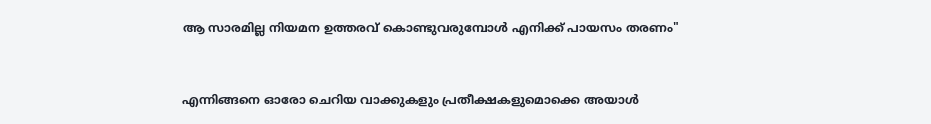ആ സാരമില്ല നിയമന ഉത്തരവ് കൊണ്ടുവരുമ്പോള്‍ എനിക്ക് പായസം തരണം"


എന്നിങ്ങനെ ഓരോ ചെറിയ വാക്കുകളും പ്രതീക്ഷകളുമൊക്കെ അയാള്‍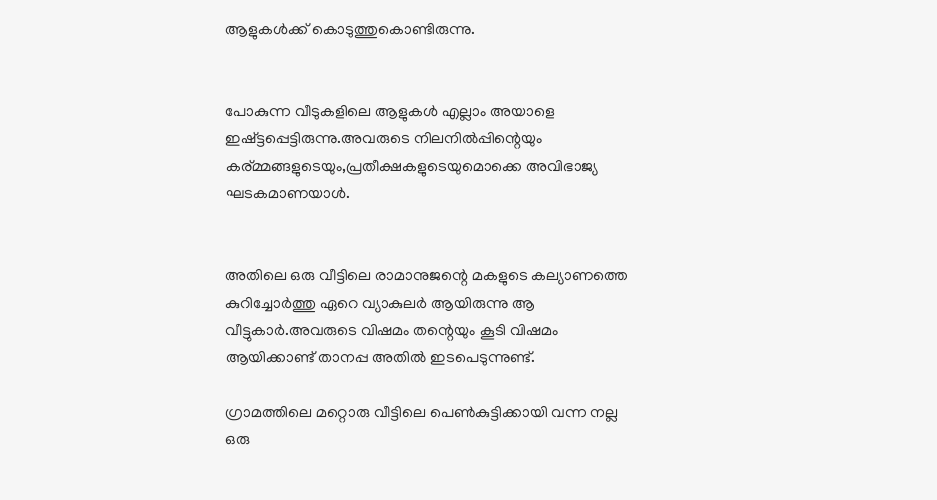ആളുകള്‍ക്ക് കൊടുത്തുകൊണ്ടിരുന്നു.


പോകുന്ന വീടുകളിലെ ആളുകള്‍ എല്ലാം അയാളെ ഇഷ്ട്ടപ്പെട്ടിരുന്നു.അവരുടെ നിലനില്‍പ്പിന്റെയും കര്മ്മങ്ങളുടെയും,പ്രതീക്ഷകളുടെയുമൊക്കെ അവിഭാജ്യ ഘടകമാണയാള്‍.


അതിലെ ഒരു വീട്ടിലെ രാമാനുജന്റെ മകളുടെ കല്യാണത്തെ കുറിച്ചോര്‍ത്തു ഏറെ വ്യാകുലര്‍ ആയിരുന്നു ആ വീട്ടുകാര്‍.അവരുടെ വിഷമം തന്റെയും കൂടി വിഷമം ആയിക്കാണ്ട് താനപ്പ അതില്‍ ഇടപെടുന്നുണ്ട്.

ഗ്രാമത്തിലെ മറ്റൊരു വീട്ടിലെ പെണ്‍കുട്ടിക്കായി വന്ന നല്ല ഒരു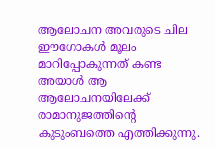ആലോചന അവരുടെ ചില ഈഗോകള്‍ മൂലം മാറിപ്പോകുന്നത് കണ്ട അയാള്‍ ആ ആലോചനയിലേക്ക് രാമാനുജത്തിന്റെ കുടുംബത്തെ എത്തിക്കുന്നു.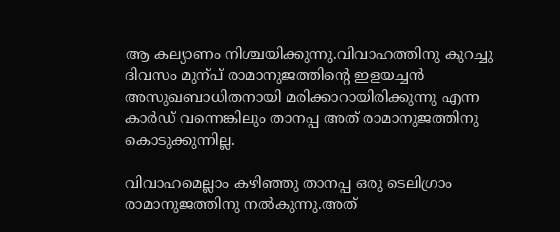ആ കല്യാണം നിശ്ചയിക്കുന്നു.വിവാഹത്തിനു കുറച്ചു ദിവസം മുന്പ് രാമാനുജത്തിന്റെ ഇളയച്ചന്‍ അസുഖബാധിതനായി മരിക്കാറായിരിക്കുന്നു എന്ന കാര്‍ഡ് വന്നെങ്കിലും താനപ്പ അത് രാമാനുജത്തിനു കൊടുക്കുന്നില്ല.

വിവാഹമെല്ലാം കഴിഞ്ഞു താനപ്പ ഒരു ടെലിഗ്രാം രാമാനുജത്തിനു നല്‍കുന്നു.അത്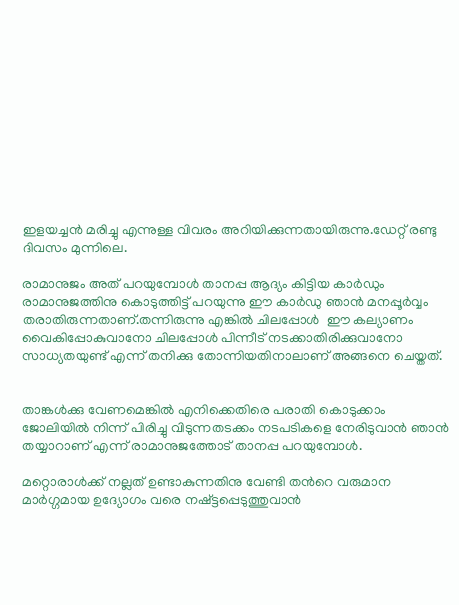ഇളയച്ചന്‍ മരിച്ചു എന്നുള്ള വിവരം അറിയിക്കുന്നതായിരുന്നു.ഡേറ്റ് രണ്ടു ദിവസം മുന്നിലെ.

രാമാനുജം അത് പറയുമ്പോള്‍ താനപ്പ ആദ്യം കിട്ടിയ കാര്‍ഡും രാമാനുജത്തിനു കൊടുത്തിട്ട് പറയുന്നു ഈ കാര്‍ഡു ഞാന്‍ മനപ്പൂര്‍വ്വം തരാതിരുന്നതാണ്.തന്നിരുന്നു എങ്കില്‍ ചിലപ്പോള്‍  ഈ കല്യാണം വൈകിപ്പോകുവാനോ ചിലപ്പോള്‍ പിന്നീട് നടക്കാതിരിക്കുവാനോ സാധ്യതയുണ്ട് എന്ന് തനിക്കു തോന്നിയതിനാലാണ് അങ്ങനെ ചെയ്തത്.


താങ്കള്‍ക്കു വേണമെങ്കില്‍ എനിക്കെതിരെ പരാതി കൊടുക്കാം ജോലിയില്‍ നിന്ന് പിരിച്ചു വിടുന്നതടക്കം നടപടികളെ നേരിടുവാന്‍ ഞാന്‍ തയ്യാറാണ് എന്ന് രാമാനുജത്തോട് താനപ്പ പറയുമ്പോള്‍.

മറ്റൊരാള്‍ക്ക് നല്ലത് ഉണ്ടാകുന്നതിനു വേണ്ടി തന്‍റെ വരുമാന മാര്‍ഗ്ഗമായ ഉദ്യോഗം വരെ നഷ്ട്ടപ്പെടുത്തുവാന്‍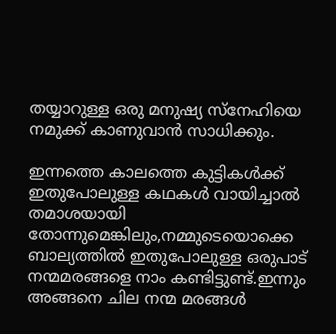തയ്യാറുള്ള ഒരു മനുഷ്യ സ്നേഹിയെ നമുക്ക് കാണുവാന്‍ സാധിക്കും.

ഇന്നത്തെ കാലത്തെ കുട്ടികള്‍ക്ക് ഇതുപോലുള്ള കഥകള്‍ വായിച്ചാല്‍ തമാശയായി തോന്നുമെങ്കിലും,നമ്മുടെയൊക്കെ ബാല്യത്തില്‍ ഇതുപോലുള്ള ഒരുപാട് നന്മമരങ്ങളെ നാം കണ്ടിട്ടുണ്ട്.ഇന്നും അങ്ങനെ ചില നന്മ മരങ്ങള്‍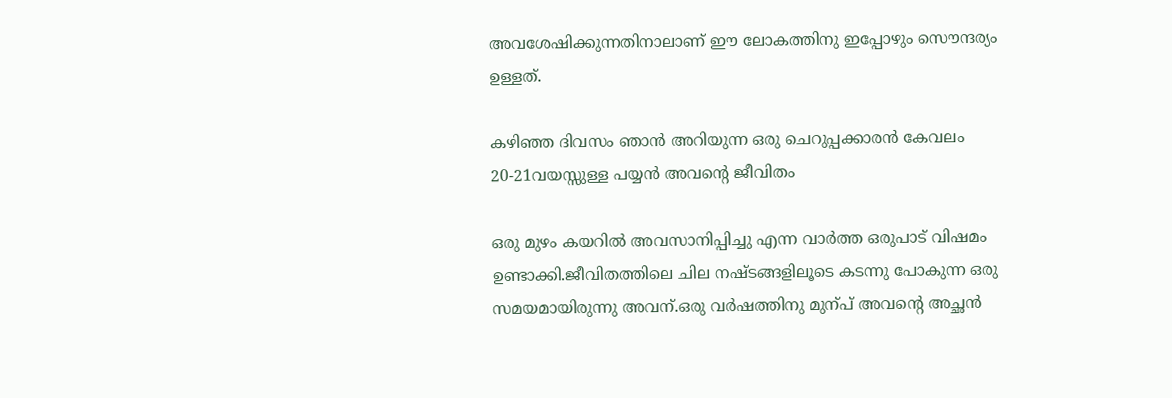അവശേഷിക്കുന്നതിനാലാണ് ഈ ലോകത്തിനു ഇപ്പോഴും സൌന്ദര്യം ഉള്ളത്.

കഴിഞ്ഞ ദിവസം ഞാന്‍ അറിയുന്ന ഒരു ചെറുപ്പക്കാരന്‍ കേവലം 20-21വയസ്സുള്ള പയ്യന്‍ അവന്‍റെ ജീവിതം

ഒരു മുഴം കയറില്‍ അവസാനിപ്പിച്ചു എന്ന വാര്‍ത്ത ഒരുപാട് വിഷമം ഉണ്ടാക്കി.ജീവിതത്തിലെ ചില നഷ്ടങ്ങളിലൂടെ കടന്നു പോകുന്ന ഒരു സമയമായിരുന്നു അവന്.ഒരു വര്‍ഷത്തിനു മുന്പ് അവന്‍റെ അച്ഛന്‍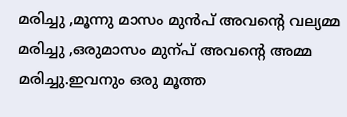മരിച്ചു ,മൂന്നു മാസം മുന്‍പ് അവന്‍റെ വല്യമ്മ മരിച്ചു ,ഒരുമാസം മുന്പ് അവന്‍റെ അമ്മ മരിച്ചു.ഇവനും ഒരു മൂത്ത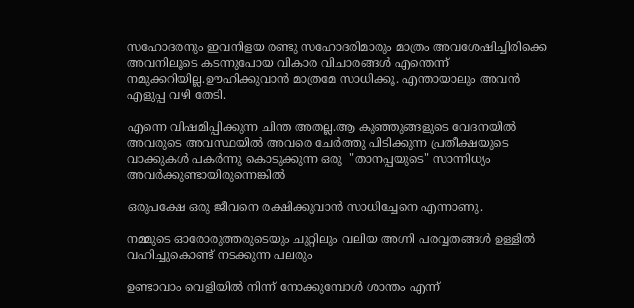സഹോദരനും ഇവനിളയ രണ്ടു സഹോദരിമാരും മാത്രം അവശേഷിച്ചിരിക്കെ അവനിലൂടെ കടന്നുപോയ വികാര വിചാരങ്ങള്‍ എന്തെന്ന് നമുക്കറിയില്ല.ഊഹിക്കുവാന്‍ മാത്രമേ സാധിക്കൂ. എന്തായാലും അവന്‍ എളുപ്പ വഴി തേടി.

എന്നെ വിഷമിപ്പിക്കുന്ന ചിന്ത അതല്ല.ആ കുഞ്ഞുങ്ങളുടെ വേദനയില്‍ അവരുടെ അവസ്ഥയില്‍ അവരെ ചേര്‍ത്തു പിടിക്കുന്ന പ്രതീക്ഷയുടെ വാക്കുകള്‍ പകര്‍ന്നു കൊടുക്കുന്ന ഒരു  "താനപ്പയുടെ" സാന്നിധ്യം അവര്‍ക്കുണ്ടായിരുന്നെങ്കില്‍

ഒരുപക്ഷേ ഒരു ജീവനെ രക്ഷിക്കുവാന്‍ സാധിച്ചേനെ എന്നാണു.

നമ്മുടെ ഓരോരുത്തരുടെയും ചുറ്റിലും വലിയ അഗ്നി പരവ്വതങ്ങള്‍ ഉള്ളില്‍ വഹിച്ചുകൊണ്ട് നടക്കുന്ന പലരും

ഉണ്ടാവാം വെളിയില്‍ നിന്ന് നോക്കുമ്പോള്‍ ശാന്തം എന്ന്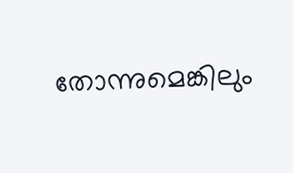തോന്നുമെങ്കിലും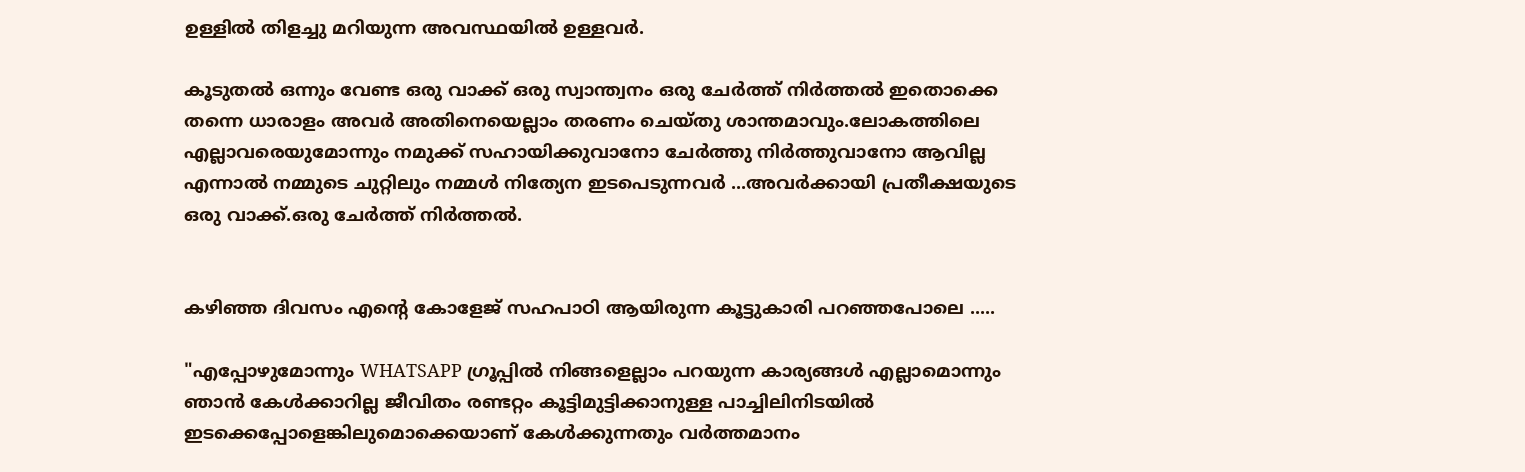ഉള്ളില്‍ തിളച്ചു മറിയുന്ന അവസ്ഥയില്‍ ഉള്ളവര്‍.

കൂടുതല്‍ ഒന്നും വേണ്ട ഒരു വാക്ക് ഒരു സ്വാന്ത്വനം ഒരു ചേര്‍ത്ത് നിര്‍ത്തല്‍ ഇതൊക്കെ തന്നെ ധാരാളം അവര്‍ അതിനെയെല്ലാം തരണം ചെയ്തു ശാന്തമാവും.ലോകത്തിലെ എല്ലാവരെയുമോന്നും നമുക്ക് സഹായിക്കുവാനോ ചേര്‍ത്തു നിര്‍ത്തുവാനോ ആവില്ല എന്നാല്‍ നമ്മുടെ ചുറ്റിലും നമ്മള്‍ നിത്യേന ഇടപെടുന്നവര്‍ ...അവര്‍ക്കായി പ്രതീക്ഷയുടെ ഒരു വാക്ക്.ഒരു ചേര്‍ത്ത് നിര്‍ത്തല്‍.


കഴിഞ്ഞ ദിവസം എന്‍റെ കോളേജ് സഹപാഠി ആയിരുന്ന കൂട്ടുകാരി പറഞ്ഞപോലെ .....

"എപ്പോഴുമോന്നും WHATSAPP ഗ്രൂപ്പില്‍ നിങ്ങളെല്ലാം പറയുന്ന കാര്യങ്ങള്‍ എല്ലാമൊന്നും ഞാന്‍ കേള്‍ക്കാറില്ല ജീവിതം രണ്ടറ്റം കൂട്ടിമുട്ടിക്കാനുള്ള പാച്ചിലിനിടയില്‍ ഇടക്കെപ്പോളെങ്കിലുമൊക്കെയാണ് കേള്‍ക്കുന്നതും വര്‍ത്തമാനം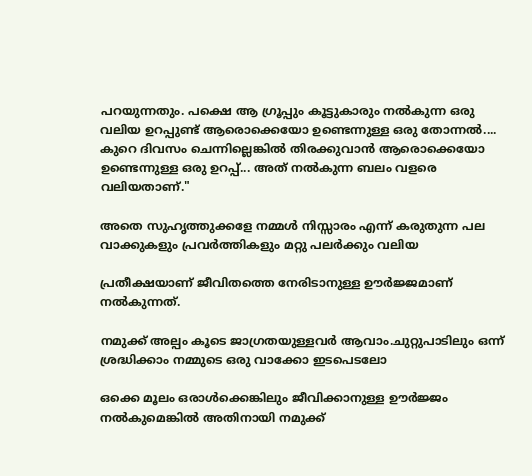പറയുന്നതും. പക്ഷെ ആ ഗ്രൂപ്പും കൂട്ടുകാരും നല്‍കുന്ന ഒരു വലിയ ഉറപ്പുണ്ട് ആരൊക്കെയോ ഉണ്ടെന്നുള്ള ഒരു തോന്നല്‍.... കുറെ ദിവസം ചെന്നില്ലെങ്കില്‍ തിരക്കുവാന്‍ ആരൊക്കെയോ ഉണ്ടെന്നുള്ള ഒരു ഉറപ്പ്... അത് നല്‍കുന്ന ബലം വളരെ വലിയതാണ്."

അതെ സുഹൃത്തുക്കളേ നമ്മള്‍ നിസ്സാരം എന്ന് കരുതുന്ന പല വാക്കുകളും പ്രവര്‍ത്തികളും മറ്റു പലര്‍ക്കും വലിയ

പ്രതീക്ഷയാണ് ജീവിതത്തെ നേരിടാനുള്ള ഊര്‍ജ്ജമാണ് നല്‍കുന്നത്.

നമുക്ക് അല്പം കൂടെ ജാഗ്രതയുള്ളവര്‍ ആവാം.ചുറ്റുപാടിലും ഒന്ന് ശ്രദ്ധിക്കാം നമ്മുടെ ഒരു വാക്കോ ഇടപെടലോ

ഒക്കെ മൂലം ഒരാള്‍ക്കെങ്കിലും ജീവിക്കാനുള്ള ഊര്‍ജ്ജം നല്‍കുമെങ്കില്‍ അതിനായി നമുക്ക്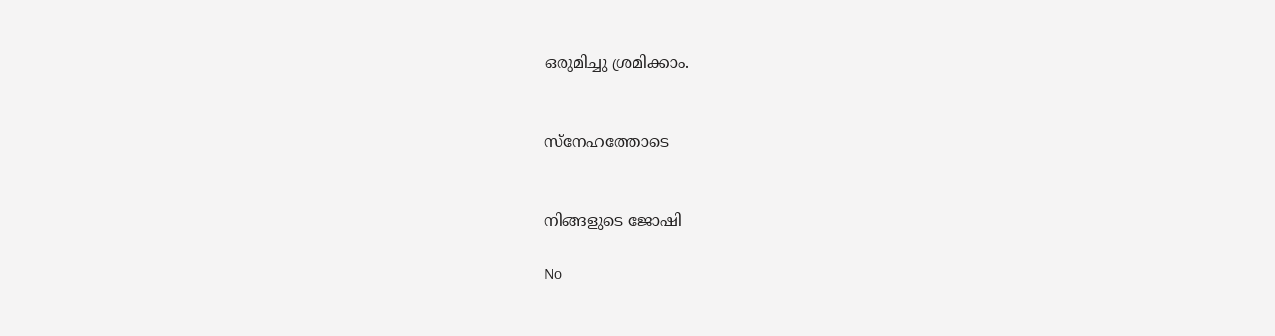ഒരുമിച്ചു ശ്രമിക്കാം.


സ്നേഹത്തോടെ


നിങ്ങളുടെ ജോഷി

No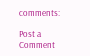comments:

Post a Comment